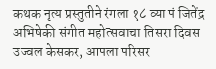कथक नृत्य प्रस्तुतीने रंगला १८ व्या पं जितेंद्र अभिषेकी संगीत महोत्सवाचा तिसरा दिवस
उज्वल केसकर, आपला परिसर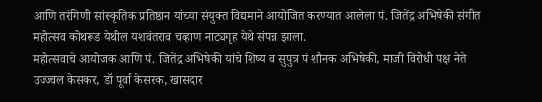आणि तरंगिणी सांस्कृतिक प्रतिष्ठान यांच्या संयुक्त विद्यमाने आयोजित करण्यात आलेला पं. जितेंद्र अभिषेकी संगीत महोत्सव कोथरूड येथील यशवंतराव चव्हाण नाट्यगृह येथे संपन्न झाला.
महोत्सवाचे आयोजक आणि पं. जितेंद्र अभिषेकी यांचे शिष्य व सुपुत्र पं शौनक अभिषेकी, माजी विरोधी पक्ष नेते उज्ज्वल केसकर, डॉ पूर्वा केसरक, खासदार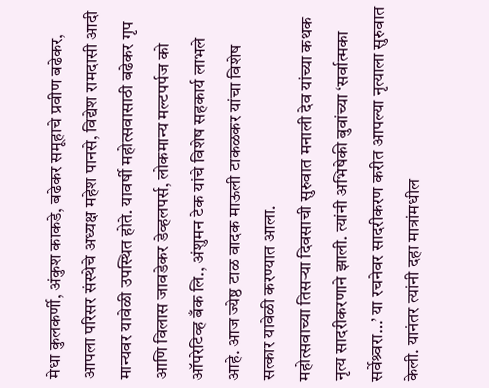मेधा कुलकर्णी, अंकुश काकडे, बढेकर समूहाचे प्रवीण बढेकर, आपला परिसर संस्थेचे अध्यक्ष महेश पानसे, विद्येश रामदासी आदी मान्यवर यावेळी उपस्थित होते. यावर्षी महोत्सवासाठी बढेकर गृप आणि विलास जावडेकर डेव्हलपर्स, लोकमान्य मल्टपर्पज को ऑपरेटिव्ह बँक लि., अंशुमन टेक यांचे विशेष सहकार्य लाभले आहे. आज ज्येष्ठ टाळ वादक माऊली टाकळकर यांचा विशेष सत्कार यावेळी करण्यात आला.
महोत्सवाच्या तिसऱ्या दिवसाची सुरुवात मनाली देव यांच्या कथक नृत्य सादरीकरणाने झाली. त्यांनी अभिषेकी बुवांच्या ‘सर्वात्मका सर्वेश्र्वरा…’ या रचनेवर सादरीकरण करीत आपल्या नृत्याला सुरुवात केली. यानंतर त्यांनी दहा मात्रांमधील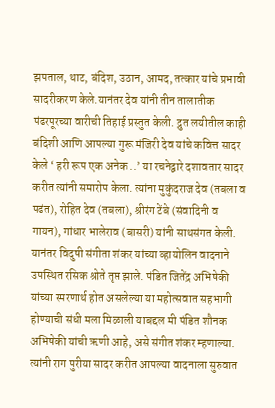झपताल, थाट, बंदिश, उठान, आमद, तत्कार यांचे प्रभावी सादरीकरण केले.यानंतर देव यांनी तीन तालातीक पंढरपूरच्या वारीची तिहाई प्रस्तुत केली. द्रुत लयीतील काही बंदिशी आणि आपल्या गुरू मंजिरी देव यांचे कवित्त सादर केले ‘ हरी रूप एक अनेक ..’ या रचनेद्वारे दशावतार सादर करीत त्यांनी समारोप केला. त्यांना मुकुंदराज देव (तबला व पढंत), रोहित देव (तबला), श्रीरंग टेंबे (संवादिनी व गायन), गांधार भालेराव (बासरी) यांनी साथसंगत केली.
यानंतर विदुषी संगीता शंकर यांच्या व्हायोलिन वादनाने उपस्थित रसिक श्रोते तृप्त झाले. पंडित जितेंद्र अभिषेकी यांच्या स्मरणार्थ होत असलेल्या या महोत्सवात सहभागी होण्याची संधी मला मिळाली याबद्दल मी पंडित शौनक अभिषेकी यांची ऋणी आहे, असे संगीत शंकर म्हणाल्या. त्यांनी राग पुरीया सादर करीत आपल्या वादनाला सुरुवात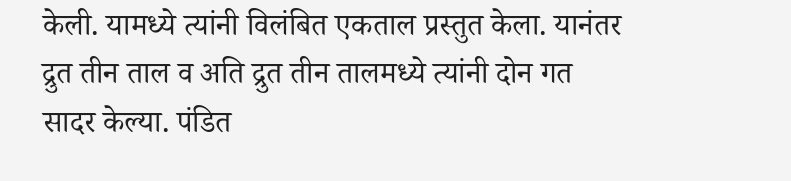केली. यामध्ये त्यांनी विलंबित एकताल प्रस्तुत केला. यानंतर द्रुत तीन ताल व अति द्रुत तीन तालमध्ये त्यांनी दोन गत सादर केल्या. पंडित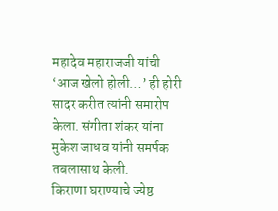महादेव महाराजजी यांची ‘आज खेलो होली…’ ही होरी सादर करीत त्यांनी समारोप केला. संगीता शंकर यांना मुकेश जाधव यांनी समर्पक तबलासाथ केली.
किराणा घराण्याचे ज्येष्ठ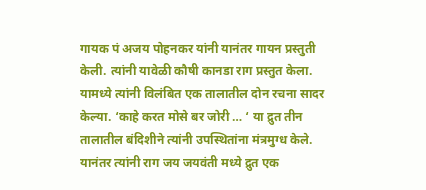गायक पं अजय पोहनकर यांनी यानंतर गायन प्रस्तुती केली. त्यांनी यावेळी कौषी कानडा राग प्रस्तुत केला. यामध्ये त्यांनी विलंबित एक तालातील दोन रचना सादर केल्या. ‘काहे करत मोसे बर जोरी … ‘ या द्रुत तीन तालातील बंदिशीने त्यांनी उपस्थितांना मंत्रमुग्ध केले. यानंतर त्यांनी राग जय जयवंती मध्ये द्रुत एक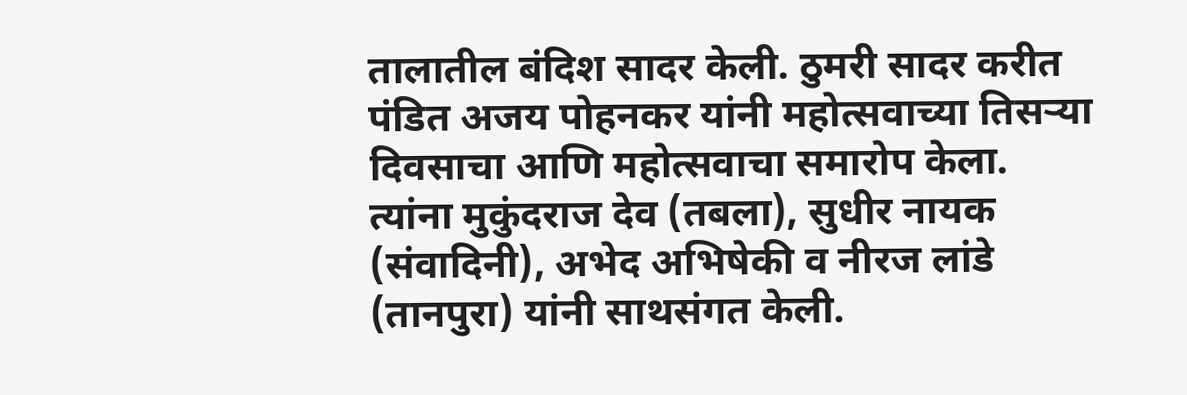तालातील बंदिश सादर केली. ठुमरी सादर करीत पंडित अजय पोहनकर यांनी महोत्सवाच्या तिसऱ्या दिवसाचा आणि महोत्सवाचा समारोप केला.
त्यांना मुकुंदराज देव (तबला), सुधीर नायक (संवादिनी), अभेद अभिषेकी व नीरज लांडे (तानपुरा) यांनी साथसंगत केली.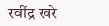रवींद्र खरे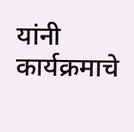यांनी कार्यक्रमाचे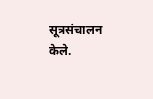सूत्रसंचालन केले.